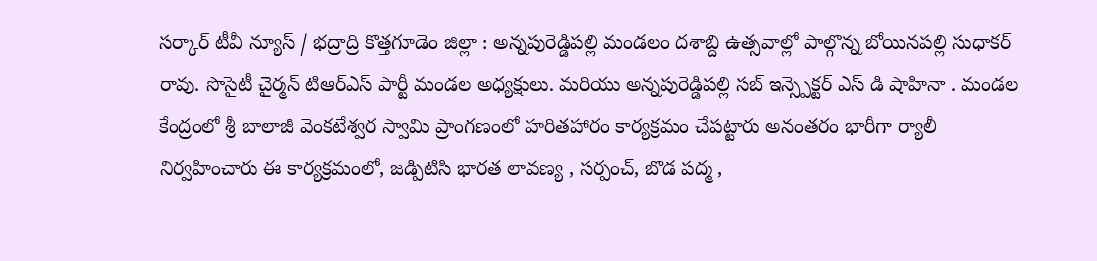సర్కార్ టీవీ న్యూస్ / భద్రాద్రి కొత్తగూడెం జిల్లా : అన్నపురెడ్డిపల్లి మండలం దశాబ్ది ఉత్సవాల్లో పాల్గొన్న బోయినపల్లి సుధాకర్ రావు. సొసైటీ చైర్మన్ టిఆర్ఎస్ పార్టీ మండల అధ్యక్షులు. మరియు అన్నపురెడ్డిపల్లి సబ్ ఇన్స్పెక్టర్ ఎస్ డి షాహినా . మండల కేంద్రంలో శ్రీ బాలాజీ వెంకటేశ్వర స్వామి ప్రాంగణంలో హరితహారం కార్యక్రమం చేపట్టారు అనంతరం భారీగా ర్యాలీ నిర్వహించారు ఈ కార్యక్రమంలో, జడ్పిటిసి భారత లావణ్య , సర్పంచ్, బొడ పద్మ ,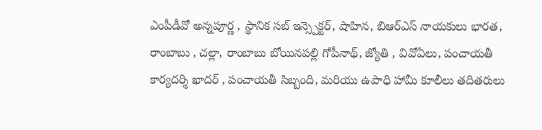ఎంపీడీవో అన్నపూర్ణ , స్థానిక సబ్ ఇన్స్పెక్టర్, షాహిన, బిఆర్ఎస్ నాయకులు భారత, రాంబాబు , చల్లా, రాంబాబు బోయినపల్లి గోపీనాథ్, జ్యోతి , వివోఏలు, పంచాయతీ కార్యదర్శి ఖాదర్ , పంచాయతీ సిబ్బంది, మరియు ఉపాధి హామీ కూలీలు తదితరులు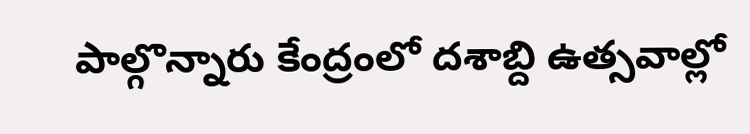పాల్గొన్నారు కేంద్రంలో దశాబ్ది ఉత్సవాల్లో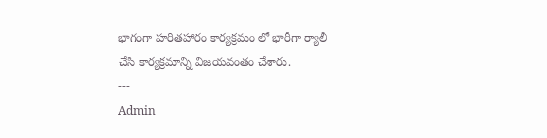భాగంగా హరితహారం కార్యక్రమం లో భారీగా ర్యాలీ చేసి కార్యక్రమాన్ని విజయవంతం చేశారు.
---
Admin